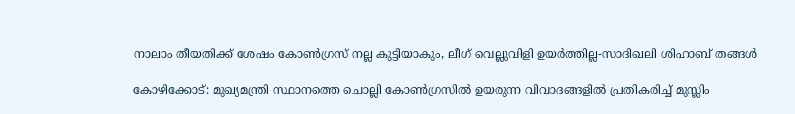നാലാം തീയതിക്ക് ശേഷം കോൺഗ്രസ് നല്ല കുട്ടിയാകും, ലീഗ് വെല്ലുവിളി ഉയർത്തില്ല-സാദിഖലി ശിഹാബ് തങ്ങൾ

കോഴിക്കോട്: മുഖ്യമന്ത്രി സ്ഥാനത്തെ ചൊല്ലി കോൺഗ്രസിൽ ഉയരുന്ന വിവാദങ്ങളിൽ പ്രതികരിച്ച് മുസ്ലിം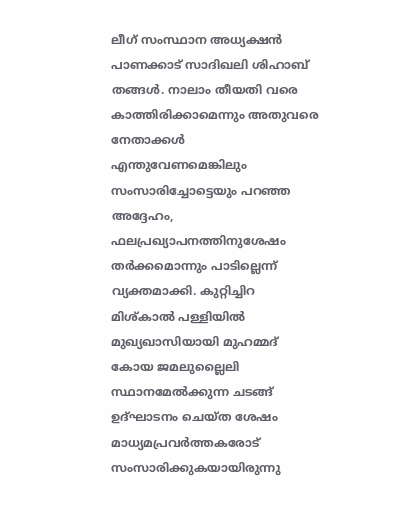ലീഗ് സംസ്ഥാന അധ്യക്ഷൻ പാണക്കാട് സാദിഖലി ശിഹാബ് തങ്ങൾ. നാലാം തീയതി വരെ കാത്തിരിക്കാമെന്നും അതുവരെ നേതാക്കൾ എന്തുവേണമെങ്കിലും സംസാരിച്ചോട്ടെയും പറഞ്ഞ അദ്ദേഹം, ഫലപ്രഖ്യാപനത്തിനുശേഷം തർക്കമൊന്നും പാടില്ലെന്ന് വ്യക്തമാക്കി. കുറ്റിച്ചിറ മിശ്കാൽ പള്ളിയിൽ മുഖ്യഖാസിയായി മുഹമ്മദ് കോയ ജമലുല്ലൈലി സ്ഥാനമേൽക്കുന്ന ചടങ്ങ് ഉദ്ഘാടനം ചെയ്ത ശേഷം മാധ്യമപ്രവർത്തകരോട് സംസാരിക്കുകയായിരുന്നു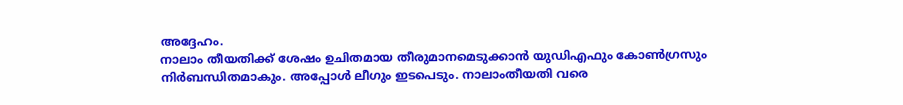അദ്ദേഹം.
നാലാം തീയതിക്ക് ശേഷം ഉചിതമായ തീരുമാനമെടുക്കാൻ യുഡിഎഫും കോൺഗ്രസും നിർബന്ധിതമാകും. അപ്പോൾ ലീഗും ഇടപെടും. നാലാംതീയതി വരെ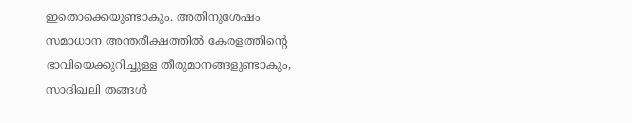ഇതൊക്കെയുണ്ടാകും. അതിനുശേഷം സമാധാന അന്തരീക്ഷത്തിൽ കേരളത്തിന്റെ ഭാവിയെക്കുറിച്ചുള്ള തീരുമാനങ്ങളുണ്ടാകും, സാദിഖലി തങ്ങൾ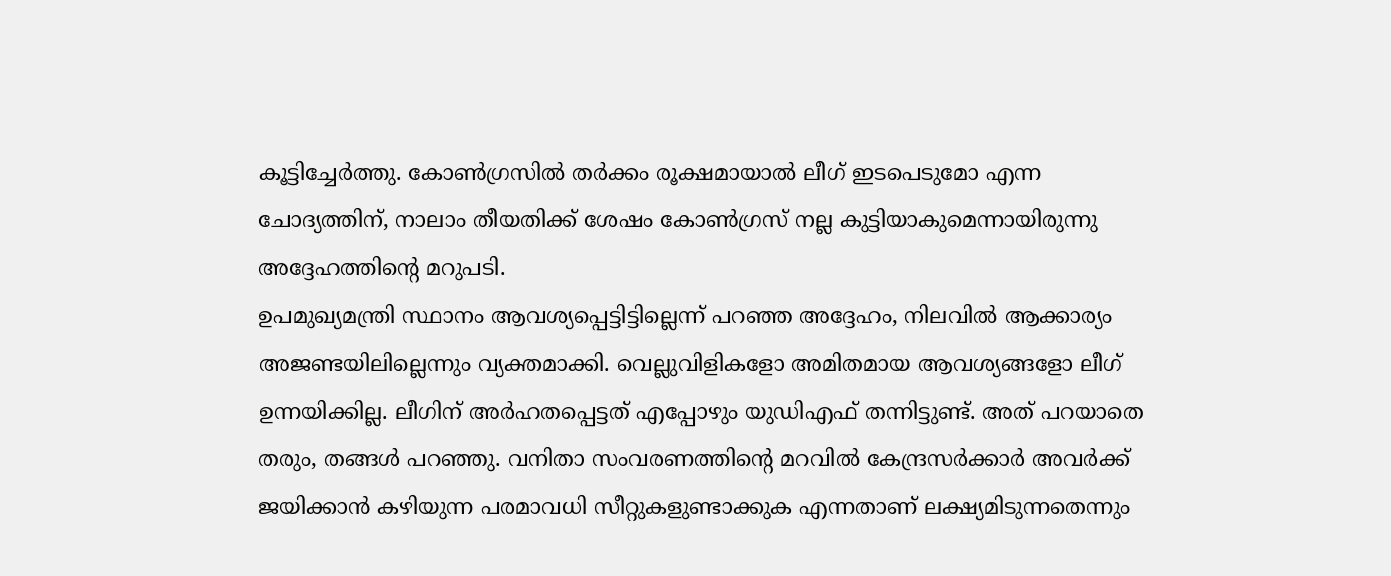കൂട്ടിച്ചേർത്തു. കോൺഗ്രസിൽ തർക്കം രൂക്ഷമായാൽ ലീഗ് ഇടപെടുമോ എന്ന ചോദ്യത്തിന്, നാലാം തീയതിക്ക് ശേഷം കോൺഗ്രസ് നല്ല കുട്ടിയാകുമെന്നായിരുന്നു അദ്ദേഹത്തിന്റെ മറുപടി.
ഉപമുഖ്യമന്ത്രി സ്ഥാനം ആവശ്യപ്പെട്ടിട്ടില്ലെന്ന് പറഞ്ഞ അദ്ദേഹം, നിലവിൽ ആക്കാര്യം അജണ്ടയിലില്ലെന്നും വ്യക്തമാക്കി. വെല്ലുവിളികളോ അമിതമായ ആവശ്യങ്ങളോ ലീഗ് ഉന്നയിക്കില്ല. ലീഗിന് അർഹതപ്പെട്ടത് എപ്പോഴും യുഡിഎഫ് തന്നിട്ടുണ്ട്. അത് പറയാതെ തരും, തങ്ങൾ പറഞ്ഞു. വനിതാ സംവരണത്തിന്റെ മറവിൽ കേന്ദ്രസർക്കാർ അവർക്ക് ജയിക്കാൻ കഴിയുന്ന പരമാവധി സീറ്റുകളുണ്ടാക്കുക എന്നതാണ് ലക്ഷ്യമിടുന്നതെന്നും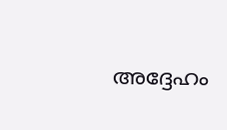അദ്ദേഹം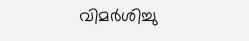വിമർശിച്ചു